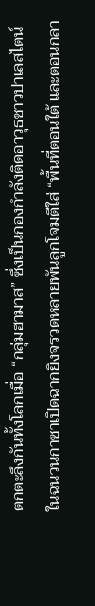ตกตะลึงกันทั้งโลกเมื่อ “กลุ่มฮามาส” ซึ่งเป็นกองกำลังติดอาวุธชาวปาเลสไตน์ในฉนวนกาซาเปิดฉากยิงจรวดหลายพันลูกโจมตีใส่ “พื้นที่ตอนใต้ และตอนกลา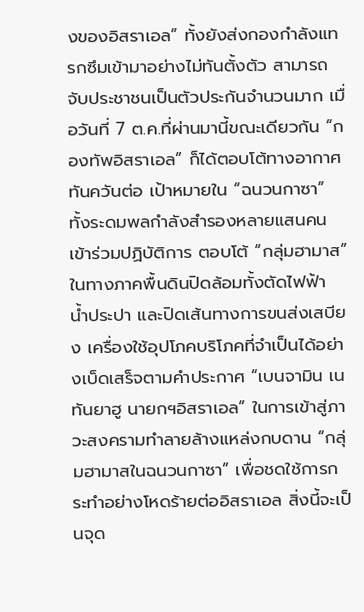งของอิสราเอล” ทั้งยังส่งกองกำลังแทรกซึมเข้ามาอย่างไม่ทันตั้งตัว สามารถจับประชาชนเป็นตัวประกันจำนวนมาก เมื่อวันที่ 7 ต.ค.ที่ผ่านมานี้ขณะเดียวกัน “กองทัพอิสราเอล” ก็ได้ตอบโต้ทางอากาศทันควันต่อ เป้าหมายใน “ฉนวนกาซา” ทั้งระดมพลกำลังสำรองหลายแสนคนเข้าร่วมปฏิบัติการ ตอบโต้ “กลุ่มฮามาส” ในทางภาคพื้นดินปิดล้อมทั้งตัดไฟฟ้า น้ำประปา และปิดเส้นทางการขนส่งเสบียง เครื่องใช้อุปโภคบริโภคที่จำเป็นได้อย่างเบ็ดเสร็จตามคำประกาศ “เบนจามิน เนทันยาฮู นายกฯอิสราเอล” ในการเข้าสู่ภาวะสงครามทำลายล้างแหล่งกบดาน “กลุ่มฮามาสในฉนวนกาซา” เพื่อชดใช้การกระทำอย่างโหดร้ายต่ออิสราเอล สิ่งนี้จะเป็นจุด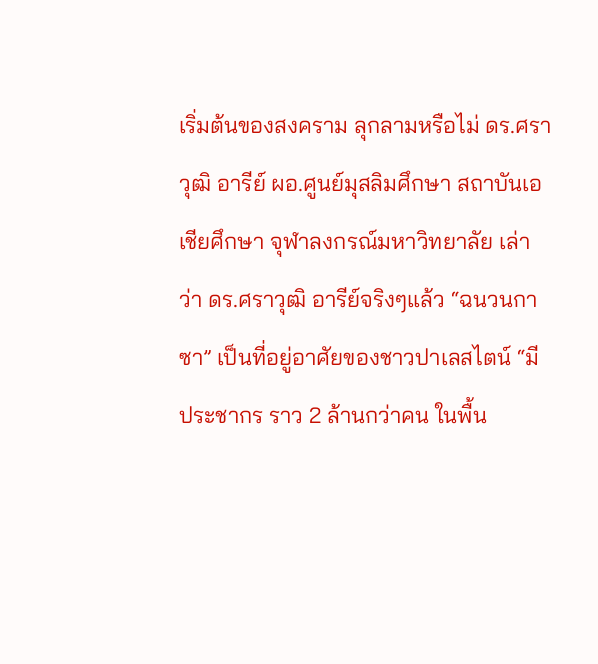เริ่มต้นของสงคราม ลุกลามหรือไม่ ดร.ศราวุฒิ อารีย์ ผอ.ศูนย์มุสลิมศึกษา สถาบันเอเชียศึกษา จุฬาลงกรณ์มหาวิทยาลัย เล่าว่า ดร.ศราวุฒิ อารีย์จริงๆแล้ว “ฉนวนกาซา” เป็นที่อยู่อาศัยของชาวปาเลสไตน์ “มีประชากร ราว 2 ล้านกว่าคน ในพื้น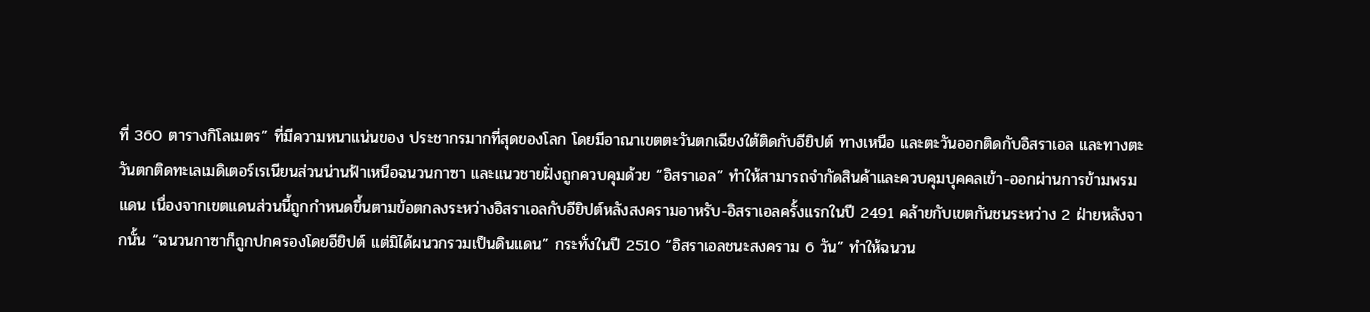ที่ 360 ตารางกิโลเมตร” ที่มีความหนาแน่นของ ประชากรมากที่สุดของโลก โดยมีอาณาเขตตะวันตกเฉียงใต้ติดกับอียิปต์ ทางเหนือ และตะวันออกติดกับอิสราเอล และทางตะวันตกติดทะเลเมดิเตอร์เรเนียนส่วนน่านฟ้าเหนือฉนวนกาซา และแนวชายฝั่งถูกควบคุมด้วย “อิสราเอล” ทำให้สามารถจำกัดสินค้าและควบคุมบุคคลเข้า-ออกผ่านการข้ามพรมแดน เนื่องจากเขตแดนส่วนนี้ถูกกำหนดขึ้นตามข้อตกลงระหว่างอิสราเอลกับอียิปต์หลังสงครามอาหรับ-อิสราเอลครั้งแรกในปี 2491 คล้ายกับเขตกันชนระหว่าง 2 ฝ่ายหลังจากนั้น “ฉนวนกาซาก็ถูกปกครองโดยอียิปต์ แต่มิได้ผนวกรวมเป็นดินแดน” กระทั่งในปี 2510 “อิสราเอลชนะสงคราม 6 วัน” ทำให้ฉนวน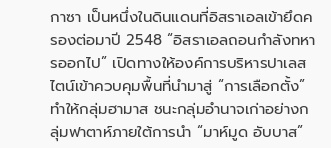กาซา เป็นหนึ่งในดินแดนที่อิสราเอลเข้ายึดครองต่อมาปี 2548 “อิสราเอลถอนกำลังทหารออกไป” เปิดทางให้องค์การบริหารปาเลสไตน์เข้าควบคุมพื้นที่นำมาสู่ “การเลือกตั้ง” ทำให้กลุ่มฮามาส ชนะกลุ่มอำนาจเก่าอย่างกลุ่มฟาตาห์ภายใต้การนำ “มาห์มูด อับบาส”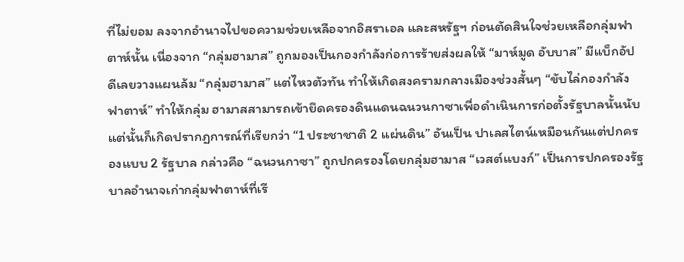ที่ไม่ยอม ลงจากอำนาจไปขอความช่วยเหลือจากอิสราเอล และสหรัฐฯ ก่อนตัดสินใจช่วยเหลือกลุ่มฟาตาห์นั้น เนื่องจาก “กลุ่มฮามาส” ถูกมองเป็นกองกำลังก่อการร้ายส่งผลให้ “มาห์มูด อับบาส” มีแบ็กอัปดีเลยวางแผนล้ม “กลุ่มฮามาส” แต่ไหวตัวทัน ทำให้เกิดสงครามกลางเมืองช่วงสั้นๆ “ขับไล่กองกำลังฟาตาห์” ทำให้กลุ่ม ฮามาสสามารถเข้ายึดครองดินแดนฉนวนกาซาเพื่อดำเนินการก่อตั้งรัฐบาลนั้นนับแต่นั้นก็เกิดปรากฏการณ์ที่เรียกว่า “1 ประชาชาติ 2 แผ่นดิน” อันเป็น ปาเลสไตน์เหมือนกันแต่ปกครองแบบ 2 รัฐบาล กล่าวคือ “ฉนวนกาซา” ถูกปกครองโดยกลุ่มฮามาส “เวสต์แบงก์” เป็นการปกครองรัฐบาลอำนาจเก่ากลุ่มฟาตาห์ที่เรี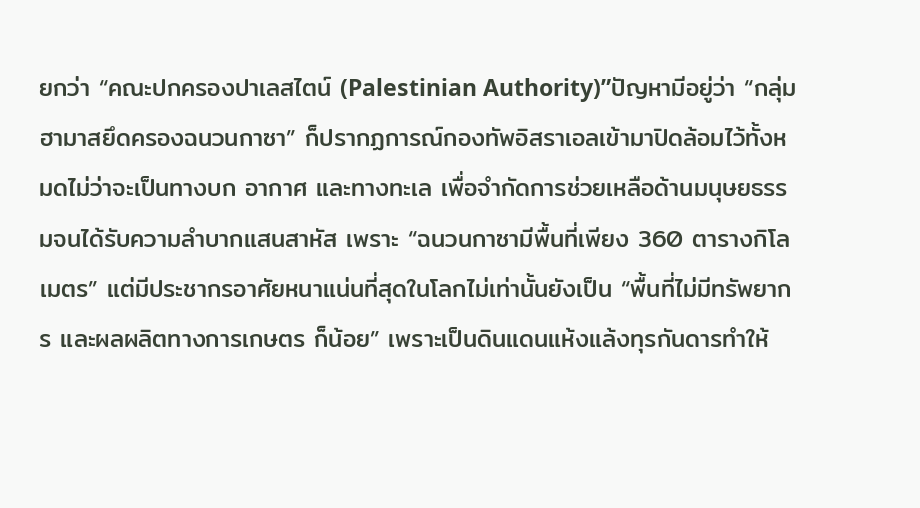ยกว่า “คณะปกครองปาเลสไตน์ (Palestinian Authority)”ปัญหามีอยู่ว่า “กลุ่มฮามาสยึดครองฉนวนกาซา” ก็ปรากฏการณ์กองทัพอิสราเอลเข้ามาปิดล้อมไว้ทั้งหมดไม่ว่าจะเป็นทางบก อากาศ และทางทะเล เพื่อจำกัดการช่วยเหลือด้านมนุษยธรรมจนได้รับความลำบากแสนสาหัส เพราะ “ฉนวนกาซามีพื้นที่เพียง 360 ตารางกิโลเมตร” แต่มีประชากรอาศัยหนาแน่นที่สุดในโลกไม่เท่านั้นยังเป็น “พื้นที่ไม่มีทรัพยากร และผลผลิตทางการเกษตร ก็น้อย” เพราะเป็นดินแดนแห้งแล้งทุรกันดารทำให้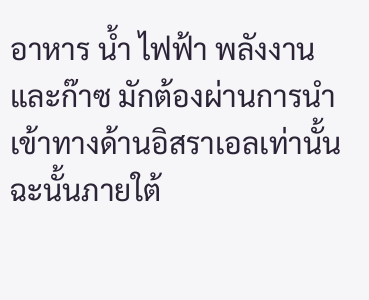อาหาร น้ำ ไฟฟ้า พลังงาน และก๊าซ มักต้องผ่านการนำเข้าทางด้านอิสราเอลเท่านั้นฉะนั้นภายใต้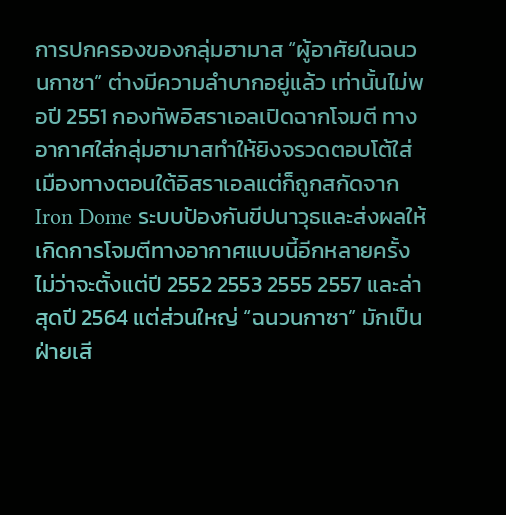การปกครองของกลุ่มฮามาส “ผู้อาศัยในฉนวนกาซา” ต่างมีความลำบากอยู่แล้ว เท่านั้นไม่พอปี 2551 กองทัพอิสราเอลเปิดฉากโจมตี ทางอากาศใส่กลุ่มฮามาสทำให้ยิงจรวดตอบโต้ใส่เมืองทางตอนใต้อิสราเอลแต่ก็ถูกสกัดจาก Iron Dome ระบบป้องกันขีปนาวุธและส่งผลให้เกิดการโจมตีทางอากาศแบบนี้อีกหลายครั้ง ไม่ว่าจะตั้งแต่ปี 2552 2553 2555 2557 และล่าสุดปี 2564 แต่ส่วนใหญ่ “ฉนวนกาซา” มักเป็นฝ่ายเสี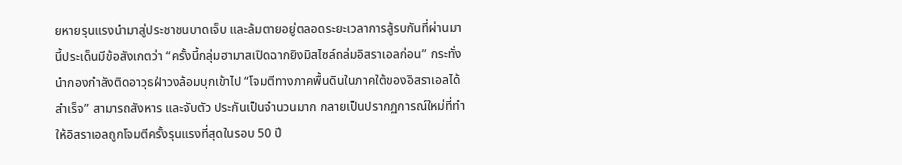ยหายรุนแรงนำมาสู่ประชาชนบาดเจ็บ และล้มตายอยู่ตลอดระยะเวลาการสู้รบกันที่ผ่านมานี้ประเด็นมีข้อสังเกตว่า “ครั้งนี้กลุ่มฮามาสเปิดฉากยิงมิสไซล์ถล่มอิสราเอลก่อน” กระทั่งนำกองกำลังติดอาวุธฝ่าวงล้อมบุกเข้าไป “โจมตีทางภาคพื้นดินในภาคใต้ของอิสราเอลได้สำเร็จ” สามารถสังหาร และจับตัว ประกันเป็นจำนวนมาก กลายเป็นปรากฏการณ์ใหม่ที่ทำให้อิสราเอลถูกโจมตีครั้งรุนแรงที่สุดในรอบ 50 ปี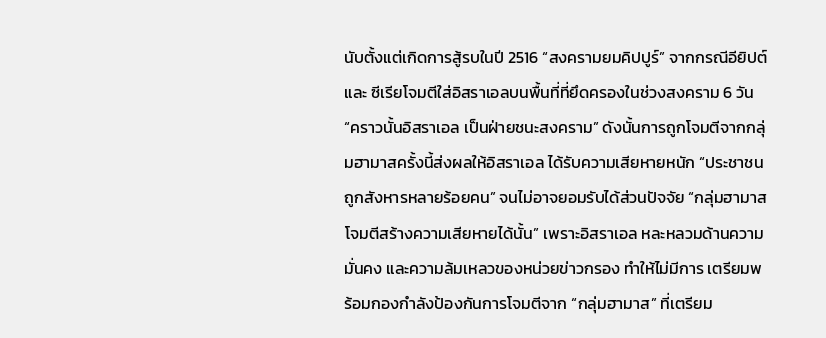นับตั้งแต่เกิดการสู้รบในปี 2516 “สงครามยมคิปปูร์” จากกรณีอียิปต์และ ซีเรียโจมตีใส่อิสราเอลบนพื้นที่ที่ยึดครองในช่วงสงคราม 6 วัน “คราวนั้นอิสราเอล เป็นฝ่ายชนะสงคราม” ดังนั้นการถูกโจมตีจากกลุ่มฮามาสครั้งนี้ส่งผลให้อิสราเอล ได้รับความเสียหายหนัก “ประชาชนถูกสังหารหลายร้อยคน” จนไม่อาจยอมรับได้ส่วนปัจจัย “กลุ่มฮามาสโจมตีสร้างความเสียหายได้นั้น” เพราะอิสราเอล หละหลวมด้านความมั่นคง และความล้มเหลวของหน่วยข่าวกรอง ทำให้ไม่มีการ เตรียมพร้อมกองกำลังป้องกันการโจมตีจาก “กลุ่มฮามาส” ที่เตรียม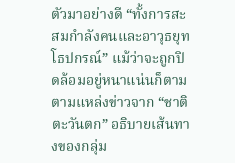ตัวมาอย่างดี “ทั้งการสะสมกำลังคนและอาวุธยุทโธปกรณ์” แม้ว่าจะถูกปิดล้อมอยู่หนาแน่นก็ตามตามแหล่งข่าวจาก “ชาติตะวันตก” อธิบายเส้นทางของกลุ่ม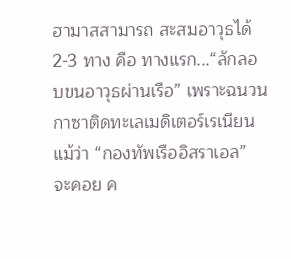ฮามาสสามารถ สะสมอาวุธได้ 2-3 ทาง คือ ทางแรก...“ลักลอบขนอาวุธผ่านเรือ” เพราะฉนวนกาซาติดทะเลเมดิเตอร์เรเนียน แม้ว่า “กองทัพเรืออิสราเอล” จะคอย ค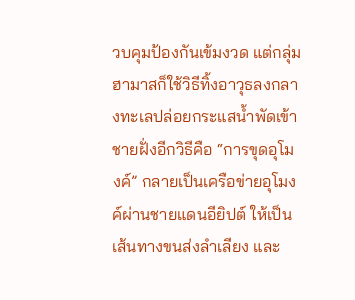วบคุมป้องกันเข้มงวด แต่กลุ่มฮามาสก็ใช้วิธีทิ้งอาวุธลงกลางทะเลปล่อยกระแสน้ำพัดเข้าชายฝั่งอีกวิธีคือ “การขุดอุโมงค์” กลายเป็นเครือข่ายอุโมงค์ผ่านชายแดนอียิปต์ ให้เป็นเส้นทางขนส่งลำเลียง และ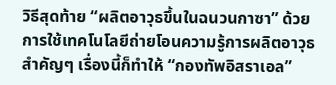วิธีสุดท้าย “ผลิตอาวุธขึ้นในฉนวนกาซา” ด้วยการใช้เทคโนโลยีถ่ายโอนความรู้การผลิตอาวุธสำคัญๆ เรื่องนี้ก็ทำให้ “กองทัพอิสราเอล”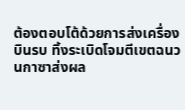ต้องตอบโต้ด้วยการส่งเครื่องบินรบ ทิ้งระเบิดโจมตีเขตฉนวนกาซาส่งผล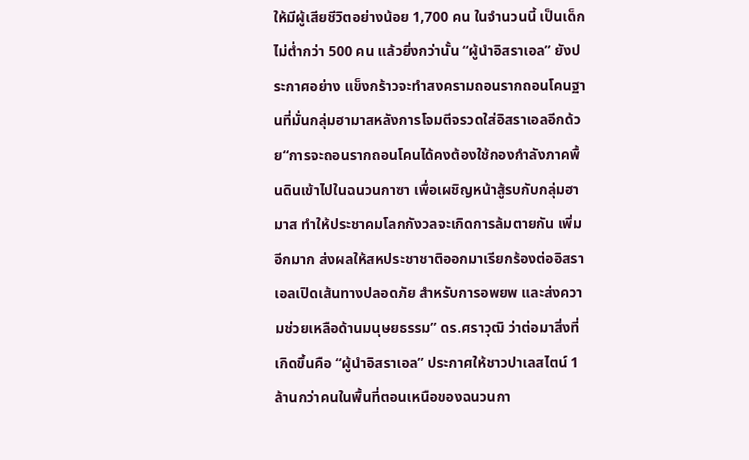ให้มีผู้เสียชีวิตอย่างน้อย 1,700 คน ในจำนวนนี้ เป็นเด็กไม่ต่ำกว่า 500 คน แล้วยิ่งกว่านั้น “ผู้นำอิสราเอล” ยังประกาศอย่าง แข็งกร้าวจะทำสงครามถอนรากถอนโคนฐานที่มั่นกลุ่มฮามาสหลังการโจมตีจรวดใส่อิสราเอลอีกด้วย“การจะถอนรากถอนโคนได้คงต้องใช้กองกำลังภาคพื้นดินเข้าไปในฉนวนกาซา เพื่อเผชิญหน้าสู้รบกับกลุ่มฮามาส ทำให้ประชาคมโลกกังวลจะเกิดการล้มตายกัน เพิ่มอีกมาก ส่งผลให้สหประชาชาติออกมาเรียกร้องต่ออิสราเอลเปิดเส้นทางปลอดภัย สำหรับการอพยพ และส่งความช่วยเหลือด้านมนุษยธรรม” ดร.ศราวุฒิ ว่าต่อมาสิ่งที่เกิดขึ้นคือ “ผู้นำอิสราเอล” ประกาศให้ชาวปาเลสไตน์ 1 ล้านกว่าคนในพื้นที่ตอนเหนือของฉนวนกา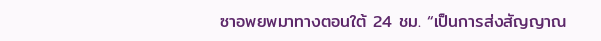ซาอพยพมาทางตอนใต้ 24 ชม. “เป็นการส่งสัญญาณ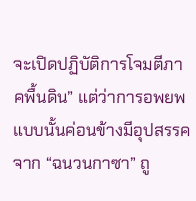จะเปิดปฏิบัติการโจมตีภาคพื้นดิน” แต่ว่าการอพยพ แบบนั้นค่อนข้างมีอุปสรรคจาก “ฉนวนกาซา” ถู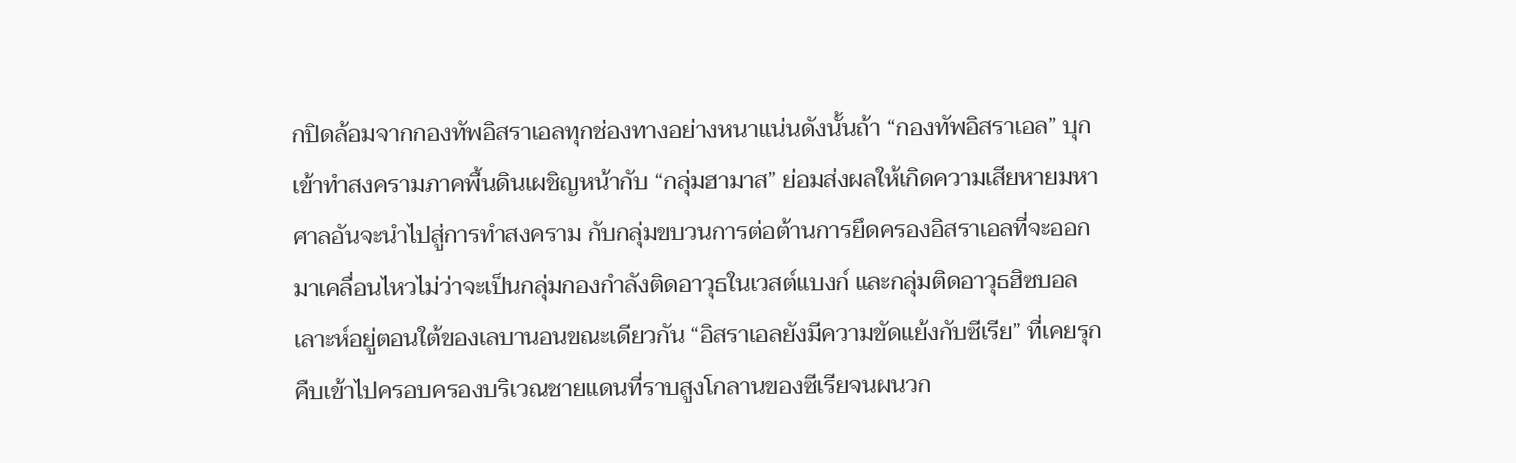กปิดล้อมจากกองทัพอิสราเอลทุกช่องทางอย่างหนาแน่นดังนั้นถ้า “กองทัพอิสราเอล” บุกเข้าทำสงครามภาคพื้นดินเผชิญหน้ากับ “กลุ่มฮามาส” ย่อมส่งผลให้เกิดความเสียหายมหาศาลอันจะนำไปสู่การทำสงคราม กับกลุ่มขบวนการต่อต้านการยึดครองอิสราเอลที่จะออกมาเคลื่อนไหวไม่ว่าจะเป็นกลุ่มกองกำลังติดอาวุธในเวสต์แบงก์ และกลุ่มติดอาวุธฮิซบอลเลาะห์อยู่ตอนใต้ของเลบานอนขณะเดียวกัน “อิสราเอลยังมีความขัดแย้งกับซีเรีย” ที่เคยรุกคืบเข้าไปครอบครองบริเวณชายแดนที่ราบสูงโกลานของซีเรียจนผนวก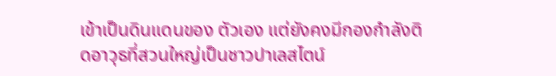เข้าเป็นดินแดนของ ตัวเอง แต่ยังคงมีกองกำลังติดอาวุธที่สวนใหญ่เป็นชาวปาเลสไตน์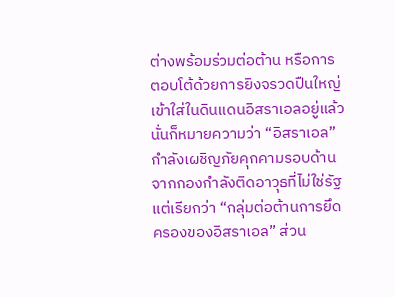ต่างพร้อมร่วมต่อต้าน หรือการตอบโต้ด้วยการยิงจรวดปืนใหญ่เข้าใส่ในดินแดนอิสราเอลอยู่แล้วนั่นก็หมายความว่า “อิสราเอล” กำลังเผชิญภัยคุกคามรอบด้านจากกองกำลังติดอาวุธที่ไม่ใช่รัฐแต่เรียกว่า “กลุ่มต่อต้านการยึดครองของอิสราเอล” ส่วน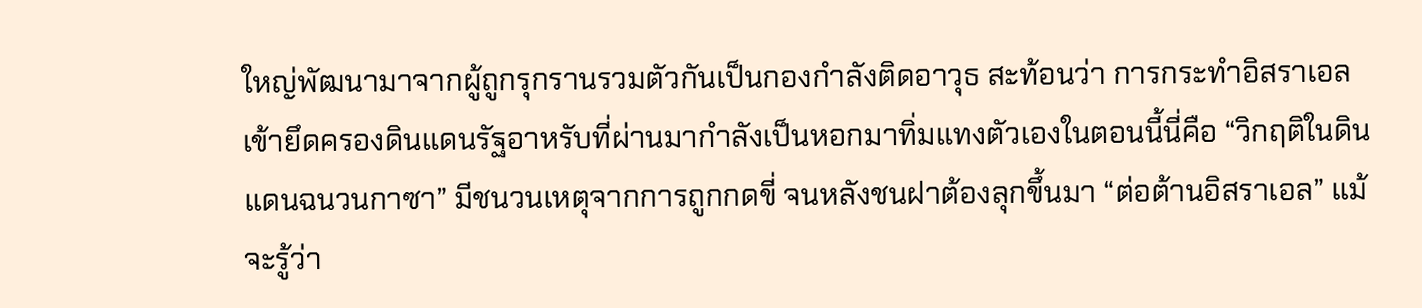ใหญ่พัฒนามาจากผู้ถูกรุกรานรวมตัวกันเป็นกองกำลังติดอาวุธ สะท้อนว่า การกระทำอิสราเอลเข้ายึดครองดินแดนรัฐอาหรับที่ผ่านมากำลังเป็นหอกมาทิ่มแทงตัวเองในตอนนี้นี่คือ “วิกฤติในดินแดนฉนวนกาซา” มีชนวนเหตุจากการถูกกดขี่ จนหลังชนฝาต้องลุกขึ้นมา “ต่อต้านอิสราเอล” แม้จะรู้ว่า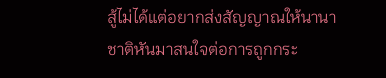สู้ไม่ได้แต่อยากส่งสัญญาณให้นานาชาติหันมาสนใจต่อการถูกกระ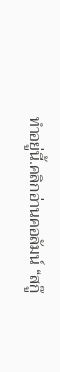ทำอยู่นี้.คลิกอ่านคอลัมน์ “สกู๊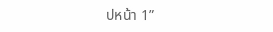ปหน้า 1”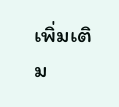เพิ่มเติม